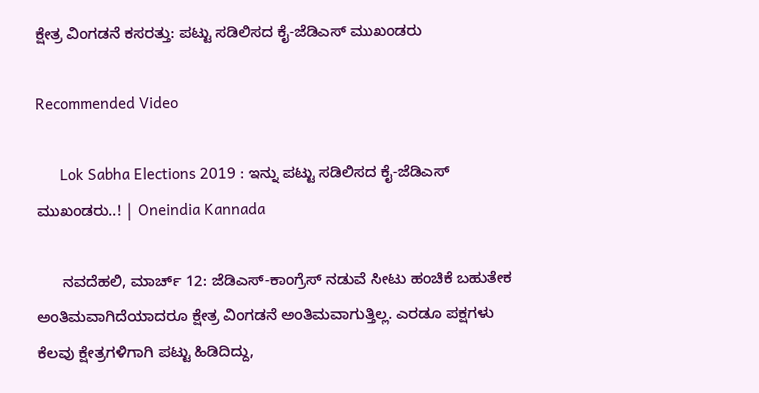ಕ್ಷೇತ್ರ ವಿಂಗಡನೆ ಕಸರತ್ತು: ಪಟ್ಟು ಸಡಿಲಿಸದ ಕೈ-ಜೆಡಿಎಸ್ ಮುಖಂಡರು

Recommended Video

      Lok Sabha Elections 2019 : ಇನ್ನು ಪಟ್ಟು ಸಡಿಲಿಸದ ಕೈ-ಜೆಡಿಎಸ್ ಮುಖಂಡರು..! | Oneindia Kannada

      ನವದೆಹಲಿ, ಮಾರ್ಚ್‌ 12: ಜೆಡಿಎಸ್-ಕಾಂಗ್ರೆಸ್ ನಡುವೆ ಸೀಟು ಹಂಚಿಕೆ ಬಹುತೇಕ ಅಂತಿಮವಾಗಿದೆಯಾದರೂ ಕ್ಷೇತ್ರ ವಿಂಗಡನೆ ಅಂತಿಮವಾಗುತ್ತಿಲ್ಲ. ಎರಡೂ ಪಕ್ಷಗಳು ಕೆಲವು ಕ್ಷೇತ್ರಗಳಿಗಾಗಿ ಪಟ್ಟು ಹಿಡಿದಿದ್ದು,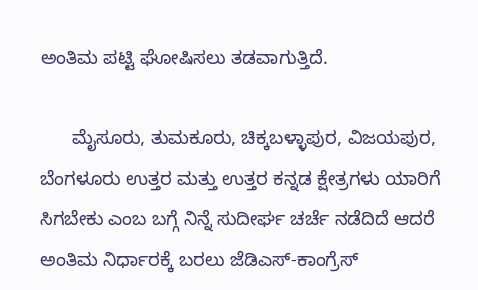ಅಂತಿಮ ಪಟ್ಟಿ ಘೋಷಿಸಲು ತಡವಾಗುತ್ತಿದೆ.

      ಮೈಸೂರು, ತುಮಕೂರು, ಚಿಕ್ಕಬಳ್ಳಾಪುರ, ವಿಜಯಪುರ, ಬೆಂಗಳೂರು ಉತ್ತರ ಮತ್ತು ಉತ್ತರ ಕನ್ನಡ ಕ್ಷೇತ್ರಗಳು ಯಾರಿಗೆ ಸಿಗಬೇಕು ಎಂಬ ಬಗ್ಗೆ ನಿನ್ನೆ ಸುದೀರ್ಘ ಚರ್ಚೆ ನಡೆದಿದೆ ಆದರೆ ಅಂತಿಮ ನಿರ್ಧಾರಕ್ಕೆ ಬರಲು ಜೆಡಿಎಸ್-ಕಾಂಗ್ರೆಸ್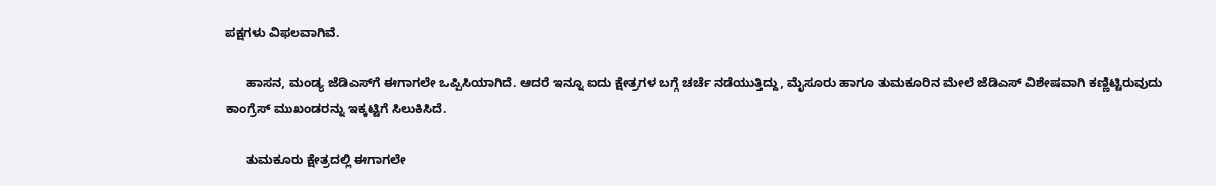ಪಕ್ಷಗಳು ವಿಫಲವಾಗಿವೆ.

      ಹಾಸನ, ಮಂಡ್ಯ ಜೆಡಿಎಸ್‌ಗೆ ಈಗಾಗಲೇ ಒಪ್ಪಿಸಿಯಾಗಿದೆ. ಆದರೆ ಇನ್ನೂ ಐದು ಕ್ಷೇತ್ರಗಳ ಬಗ್ಗೆ ಚರ್ಚೆ ನಡೆಯುತ್ತಿದ್ದು, ಮೈಸೂರು ಹಾಗೂ ತುಮಕೂರಿನ ಮೇಲೆ ಜೆಡಿಎಸ್‌ ವಿಶೇಷವಾಗಿ ಕಣ್ಣಿಟ್ಟಿರುವುದು ಕಾಂಗ್ರೆಸ್‌ ಮುಖಂಡರನ್ನು ಇಕ್ಕಟ್ಟಿಗೆ ಸಿಲುಕಿಸಿದೆ.

      ತುಮಕೂರು ಕ್ಷೇತ್ರದಲ್ಲಿ ಈಗಾಗಲೇ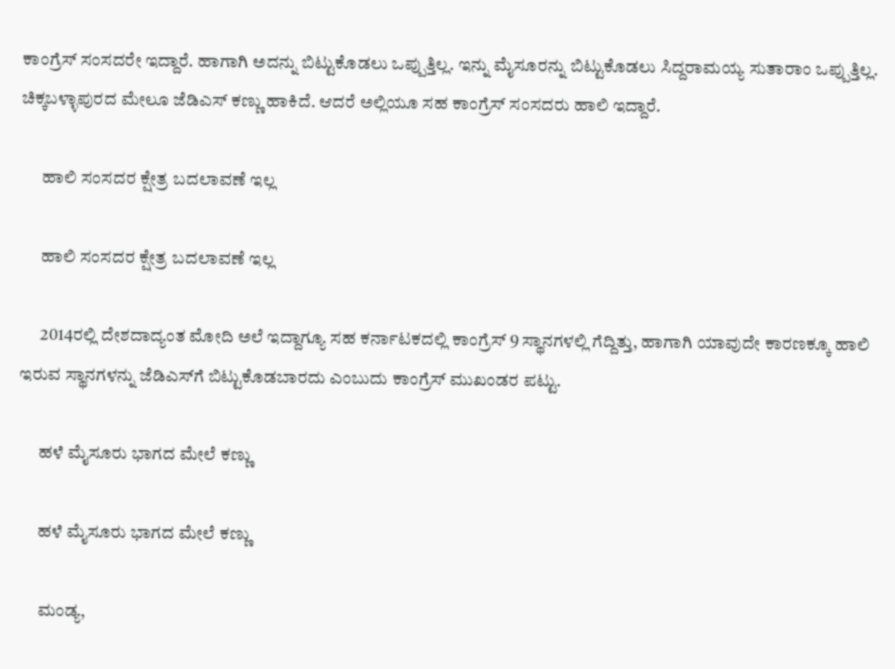ಕಾಂಗ್ರೆಸ್ ಸಂಸದರೇ ಇದ್ದಾರೆ. ಹಾಗಾಗಿ ಅದನ್ನು ಬಿಟ್ಟುಕೊಡಲು ಒಪ್ಪುತ್ತಿಲ್ಲ. ಇನ್ನು ಮೈಸೂರನ್ನು ಬಿಟ್ಟುಕೊಡಲು ಸಿದ್ದರಾಮಯ್ಯ ಸುತಾರಾಂ ಒಪ್ಪುತ್ತಿಲ್ಲ. ಚಿಕ್ಕಬಳ್ಳಾಪುರದ ಮೇಲೂ ಜೆಡಿಎಸ್‌ ಕಣ್ಣು ಹಾಕಿದೆ. ಆದರೆ ಅಲ್ಲಿಯೂ ಸಹ ಕಾಂಗ್ರೆಸ್ ಸಂಸದರು ಹಾಲಿ ಇದ್ದಾರೆ.

      ಹಾಲಿ ಸಂಸದರ ಕ್ಷೇತ್ರ ಬದಲಾವಣೆ ಇಲ್ಲ

      ಹಾಲಿ ಸಂಸದರ ಕ್ಷೇತ್ರ ಬದಲಾವಣೆ ಇಲ್ಲ

      2014ರಲ್ಲಿ ದೇಶದಾದ್ಯಂತ ಮೋದಿ ಅಲೆ ಇದ್ದಾಗ್ಯೂ ಸಹ ಕರ್ನಾಟಕದಲ್ಲಿ ಕಾಂಗ್ರೆಸ್ 9 ಸ್ಥಾನಗಳಲ್ಲಿ ಗೆದ್ದಿತ್ತು, ಹಾಗಾಗಿ ಯಾವುದೇ ಕಾರಣಕ್ಕೂ ಹಾಲಿ ಇರುವ ಸ್ಥಾನಗಳನ್ನು ಜೆಡಿಎಸ್‌ಗೆ ಬಿಟ್ಟುಕೊಡಬಾರದು ಎಂಬುದು ಕಾಂಗ್ರೆಸ್ ಮುಖಂಡರ ಪಟ್ಟು.

      ಹಳೆ ಮೈಸೂರು ಭಾಗದ ಮೇಲೆ ಕಣ್ಣು

      ಹಳೆ ಮೈಸೂರು ಭಾಗದ ಮೇಲೆ ಕಣ್ಣು

      ಮಂಡ್ಯ,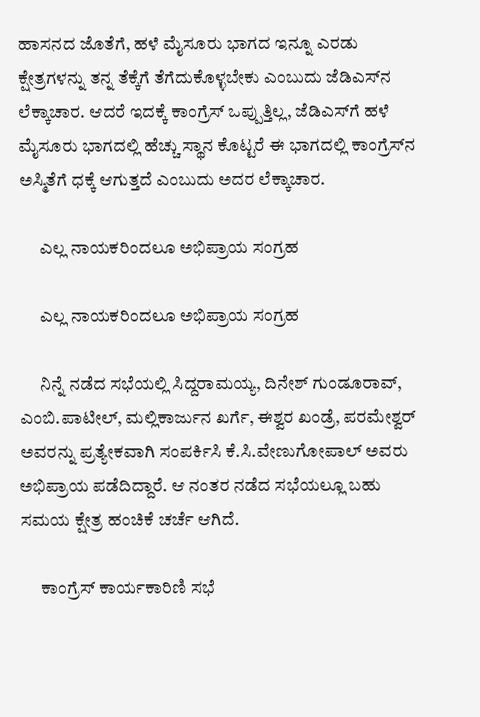ಹಾಸನದ ಜೊತೆಗೆ, ಹಳೆ ಮೈಸೂರು ಭಾಗದ ಇನ್ನೂ ಎರಡು ಕ್ಷೇತ್ರಗಳನ್ನು ತನ್ನ ತೆಕ್ಕೆಗೆ ತೆಗೆದುಕೊಳ್ಳಬೇಕು ಎಂಬುದು ಜೆಡಿಎಸ್‌ನ ಲೆಕ್ಕಾಚಾರ. ಆದರೆ ಇದಕ್ಕೆ ಕಾಂಗ್ರೆಸ್‌ ಒಪ್ಪುತ್ತಿಲ್ಲ, ಜೆಡಿಎಸ್‌ಗೆ ಹಳೆ ಮೈಸೂರು ಭಾಗದಲ್ಲಿ ಹೆಚ್ಚು ಸ್ಥಾನ ಕೊಟ್ಟರೆ ಈ ಭಾಗದಲ್ಲಿ ಕಾಂಗ್ರೆಸ್‌ನ ಅಸ್ಮಿತೆಗೆ ಧಕ್ಕೆ ಆಗುತ್ತದೆ ಎಂಬುದು ಅದರ ಲೆಕ್ಕಾಚಾರ.

      ಎಲ್ಲ ನಾಯಕರಿಂದಲೂ ಅಭಿಪ್ರಾಯ ಸಂಗ್ರಹ

      ಎಲ್ಲ ನಾಯಕರಿಂದಲೂ ಅಭಿಪ್ರಾಯ ಸಂಗ್ರಹ

      ನಿನ್ನೆ ನಡೆದ ಸಭೆಯಲ್ಲಿ ಸಿದ್ದರಾಮಯ್ಯ, ದಿನೇಶ್ ಗುಂಡೂರಾವ್, ಎಂಬಿ.ಪಾಟೀಲ್, ಮಲ್ಲಿಕಾರ್ಜುನ ಖರ್ಗೆ, ಈಶ್ವರ ಖಂಡ್ರೆ, ಪರಮೇಶ್ವರ್ ಅವರನ್ನು ಪ್ರತ್ಯೇಕವಾಗಿ ಸಂಪರ್ಕಿಸಿ ಕೆ.ಸಿ.ವೇಣುಗೋಪಾಲ್ ಅವರು ಅಭಿಪ್ರಾಯ ಪಡೆದಿದ್ದಾರೆ. ಆ ನಂತರ ನಡೆದ ಸಭೆಯಲ್ಲೂ ಬಹು ಸಮಯ ಕ್ಷೇತ್ರ ಹಂಚಿಕೆ ಚರ್ಚೆ ಆಗಿದೆ.

      ಕಾಂಗ್ರೆಸ್ ಕಾರ್ಯಕಾರಿಣಿ ಸಭೆ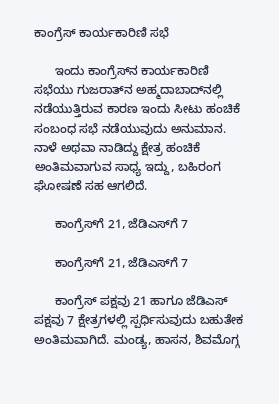ಕಾಂಗ್ರೆಸ್ ಕಾರ್ಯಕಾರಿಣಿ ಸಭೆ

      ಇಂದು ಕಾಂಗ್ರೆಸ್‌ನ ಕಾರ್ಯಕಾರಿಣಿ ಸಭೆಯು ಗುಜರಾತ್‌ನ ಅಹ್ಮದಾಬಾದ್‌ನಲ್ಲಿ ನಡೆಯುತ್ತಿರುವ ಕಾರಣ ಇಂದು ಸೀಟು ಹಂಚಿಕೆ ಸಂಬಂಧ ಸಭೆ ನಡೆಯುವುದು ಅನುಮಾನ. ನಾಳೆ ಅಥವಾ ನಾಡಿದ್ದು ಕ್ಷೇತ್ರ ಹಂಚಿಕೆ ಅಂತಿಮವಾಗುವ ಸಾಧ್ಯ ಇದ್ದು, ಬಹಿರಂಗ ಘೋಷಣೆ ಸಹ ಆಗಲಿದೆ.

      ಕಾಂಗ್ರೆಸ್‌ಗೆ 21, ಜೆಡಿಎಸ್‌ಗೆ 7

      ಕಾಂಗ್ರೆಸ್‌ಗೆ 21, ಜೆಡಿಎಸ್‌ಗೆ 7

      ಕಾಂಗ್ರೆಸ್‌ ಪಕ್ಷವು 21 ಹಾಗೂ ಜೆಡಿಎಸ್ ಪಕ್ಷವು 7 ಕ್ಷೇತ್ರಗಳಲ್ಲಿ ಸ್ಪರ್ಧಿಸುವುದು ಬಹುತೇಕ ಅಂತಿಮವಾಗಿದೆ. ಮಂಡ್ಯ, ಹಾಸನ, ಶಿವಮೊಗ್ಗ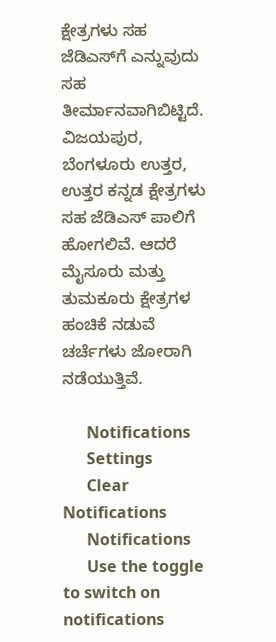ಕ್ಷೇತ್ರಗಳು ಸಹ ಜೆಡಿಎಸ್‌ಗೆ ಎನ್ನುವುದು ಸಹ ತೀರ್ಮಾನವಾಗಿಬಿಟ್ಟಿದೆ. ವಿಜಯಪುರ, ಬೆಂಗಳೂರು ಉತ್ತರ, ಉತ್ತರ ಕನ್ನಡ ಕ್ಷೇತ್ರಗಳು ಸಹ ಜೆಡಿಎಸ್‌ ಪಾಲಿಗೆ ಹೋಗಲಿವೆ. ಆದರೆ ಮೈಸೂರು ಮತ್ತು ತುಮಕೂರು ಕ್ಷೇತ್ರಗಳ ಹಂಚಿಕೆ ನಡುವೆ ಚರ್ಚೆಗಳು ಜೋರಾಗಿ ನಡೆಯುತ್ತಿವೆ.

      Notifications
      Settings
      Clear Notifications
      Notifications
      Use the toggle to switch on notifications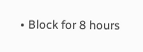• Block for 8 hours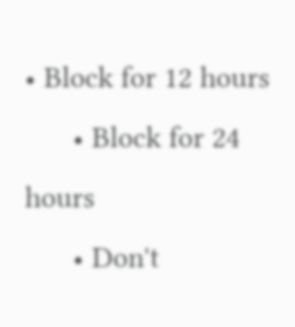• Block for 12 hours
      • Block for 24 hours
      • Don't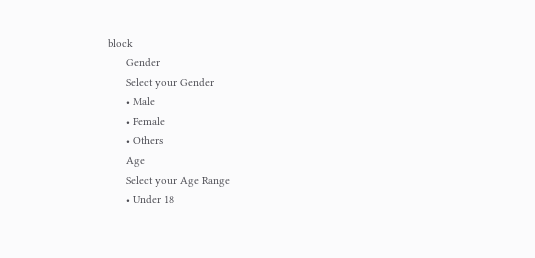block
      Gender
      Select your Gender
      • Male
      • Female
      • Others
      Age
      Select your Age Range
      • Under 18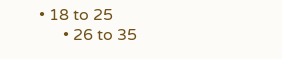• 18 to 25
      • 26 to 35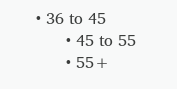• 36 to 45
      • 45 to 55
      • 55+